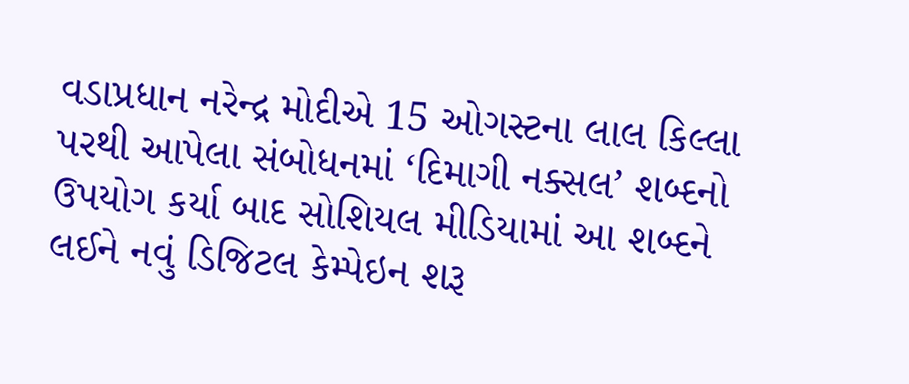વડાપ્રધાન નરેન્દ્ર મોદીએ 15 ઓગસ્ટના લાલ કિલ્લા પરથી આપેલા સંબોધનમાં ‘દિમાગી નક્સલ’ શબ્દનો ઉપયોગ કર્યા બાદ સોશિયલ મીડિયામાં આ શબ્દને લઈને નવું ડિજિટલ કેમ્પેઇન શરૂ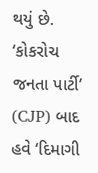થયું છે.
‘કોકરોચ જનતા પાર્ટી’ (CJP) બાદ હવે ‘દિમાગી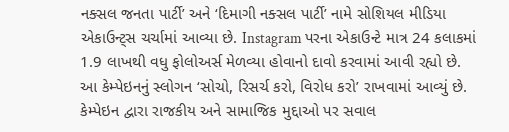નક્સલ જનતા પાર્ટી’ અને ‘દિમાગી નક્સલ પાર્ટી’ નામે સોશિયલ મીડિયા એકાઉન્ટ્સ ચર્ચામાં આવ્યા છે. Instagram પરના એકાઉન્ટે માત્ર 24 કલાકમાં 1.9 લાખથી વધુ ફોલોઅર્સ મેળવ્યા હોવાનો દાવો કરવામાં આવી રહ્યો છે.
આ કેમ્પેઇનનું સ્લોગન ‘સોચો, રિસર્ચ કરો, વિરોધ કરો’ રાખવામાં આવ્યું છે. કેમ્પેઇન દ્વારા રાજકીય અને સામાજિક મુદ્દાઓ પર સવાલ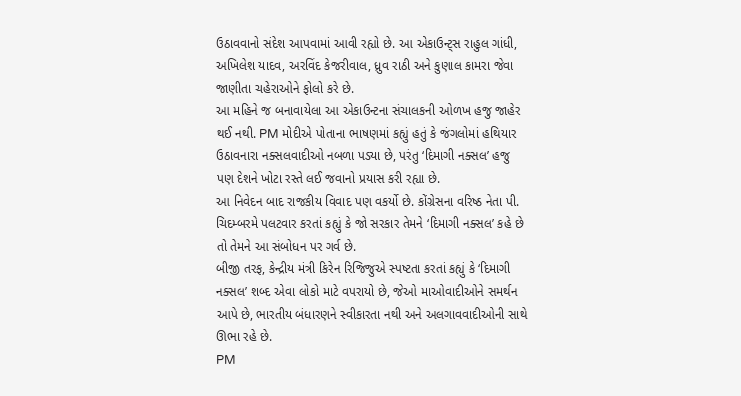ઉઠાવવાનો સંદેશ આપવામાં આવી રહ્યો છે. આ એકાઉન્ટ્સ રાહુલ ગાંધી, અખિલેશ યાદવ, અરવિંદ કેજરીવાલ, ધ્રુવ રાઠી અને કુણાલ કામરા જેવા જાણીતા ચહેરાઓને ફોલો કરે છે.
આ મહિને જ બનાવાયેલા આ એકાઉન્ટના સંચાલકની ઓળખ હજુ જાહેર થઈ નથી. PM મોદીએ પોતાના ભાષણમાં કહ્યું હતું કે જંગલોમાં હથિયાર ઉઠાવનારા નક્સલવાદીઓ નબળા પડ્યા છે, પરંતુ ‘દિમાગી નક્સલ’ હજુ પણ દેશને ખોટા રસ્તે લઈ જવાનો પ્રયાસ કરી રહ્યા છે.
આ નિવેદન બાદ રાજકીય વિવાદ પણ વકર્યો છે. કોંગ્રેસના વરિષ્ઠ નેતા પી. ચિદમ્બરમે પલટવાર કરતાં કહ્યું કે જો સરકાર તેમને ‘દિમાગી નક્સલ’ કહે છે તો તેમને આ સંબોધન પર ગર્વ છે.
બીજી તરફ, કેન્દ્રીય મંત્રી કિરેન રિજિજુએ સ્પષ્ટતા કરતાં કહ્યું કે ‘દિમાગી નક્સલ’ શબ્દ એવા લોકો માટે વપરાયો છે, જેઓ માઓવાદીઓને સમર્થન આપે છે, ભારતીય બંધારણને સ્વીકારતા નથી અને અલગાવવાદીઓની સાથે ઊભા રહે છે.
PM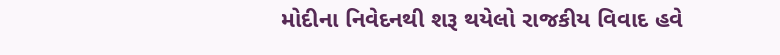મોદીના નિવેદનથી શરૂ થયેલો રાજકીય વિવાદ હવે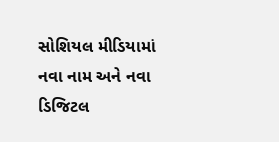સોશિયલ મીડિયામાં નવા નામ અને નવા ડિજિટલ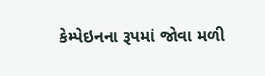કેમ્પેઇનના રૂપમાં જોવા મળી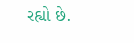રહ્યો છે.